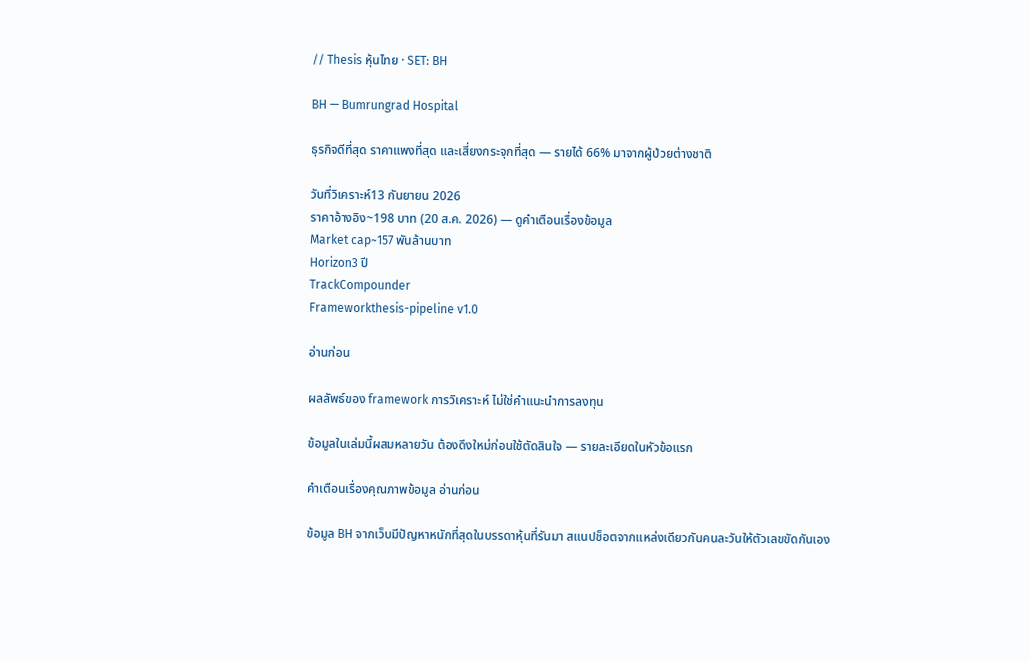// Thesis หุ้นไทย · SET: BH

BH — Bumrungrad Hospital

ธุรกิจดีที่สุด ราคาแพงที่สุด และเสี่ยงกระจุกที่สุด — รายได้ 66% มาจากผู้ป่วยต่างชาติ

วันที่วิเคราะห์13 กันยายน 2026
ราคาอ้างอิง~198 บาท (20 ส.ค. 2026) — ดูคำเตือนเรื่องข้อมูล
Market cap~157 พันล้านบาท
Horizon3 ปี
TrackCompounder
Frameworkthesis-pipeline v1.0

อ่านก่อน

ผลลัพธ์ของ framework การวิเคราะห์ ไม่ใช่คำแนะนำการลงทุน

ข้อมูลในเล่มนี้ผสมหลายวัน ต้องดึงใหม่ก่อนใช้ตัดสินใจ — รายละเอียดในหัวข้อแรก

คำเตือนเรื่องคุณภาพข้อมูล อ่านก่อน

ข้อมูล BH จากเว็บมีปัญหาหนักที่สุดในบรรดาหุ้นที่รันมา สแนปช็อตจากแหล่งเดียวกันคนละวันให้ตัวเลขขัดกันเอง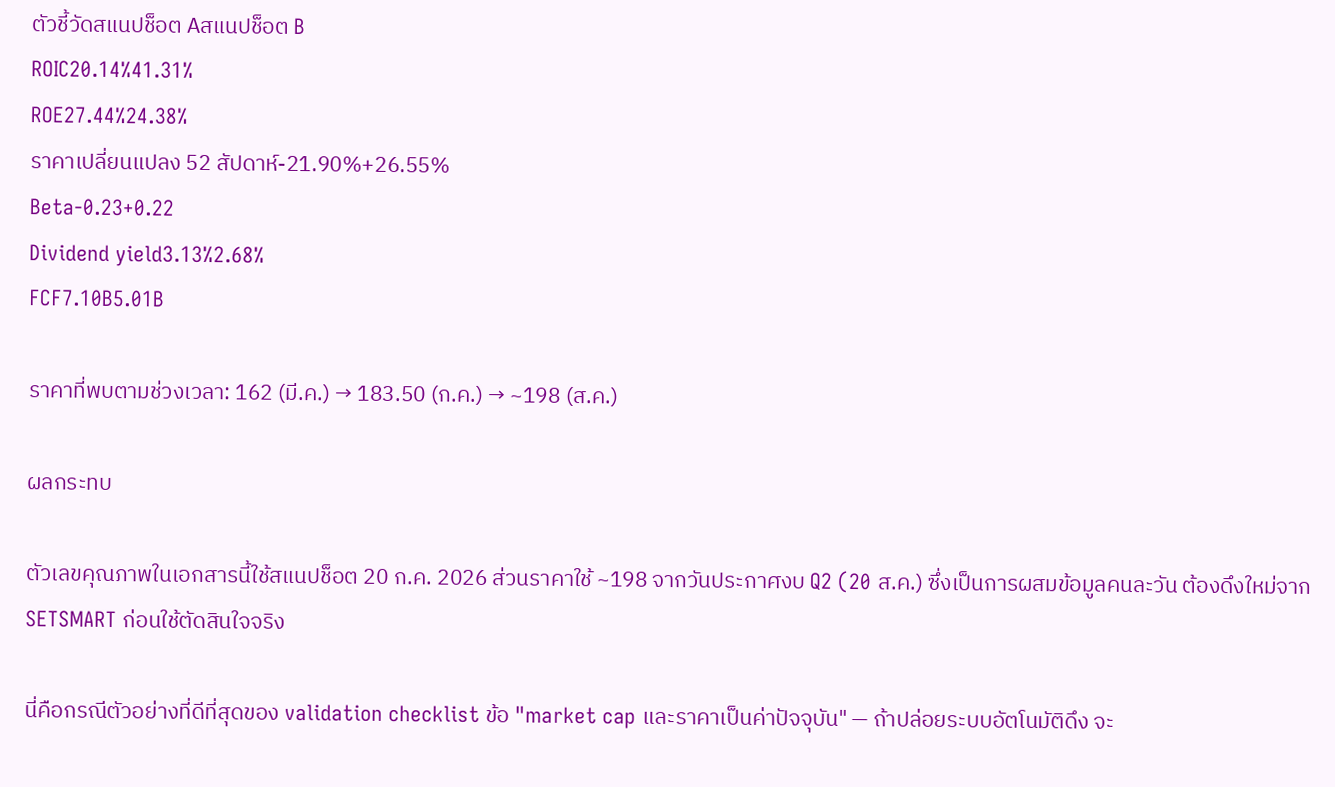ตัวชี้วัดสแนปช็อต Aสแนปช็อต B
ROIC20.14%41.31%
ROE27.44%24.38%
ราคาเปลี่ยนแปลง 52 สัปดาห์-21.90%+26.55%
Beta-0.23+0.22
Dividend yield3.13%2.68%
FCF7.10B5.01B

ราคาที่พบตามช่วงเวลา: 162 (มี.ค.) → 183.50 (ก.ค.) → ~198 (ส.ค.)

ผลกระทบ

ตัวเลขคุณภาพในเอกสารนี้ใช้สแนปช็อต 20 ก.ค. 2026 ส่วนราคาใช้ ~198 จากวันประกาศงบ Q2 (20 ส.ค.) ซึ่งเป็นการผสมข้อมูลคนละวัน ต้องดึงใหม่จาก SETSMART ก่อนใช้ตัดสินใจจริง

นี่คือกรณีตัวอย่างที่ดีที่สุดของ validation checklist ข้อ "market cap และราคาเป็นค่าปัจจุบัน" — ถ้าปล่อยระบบอัตโนมัติดึง จะ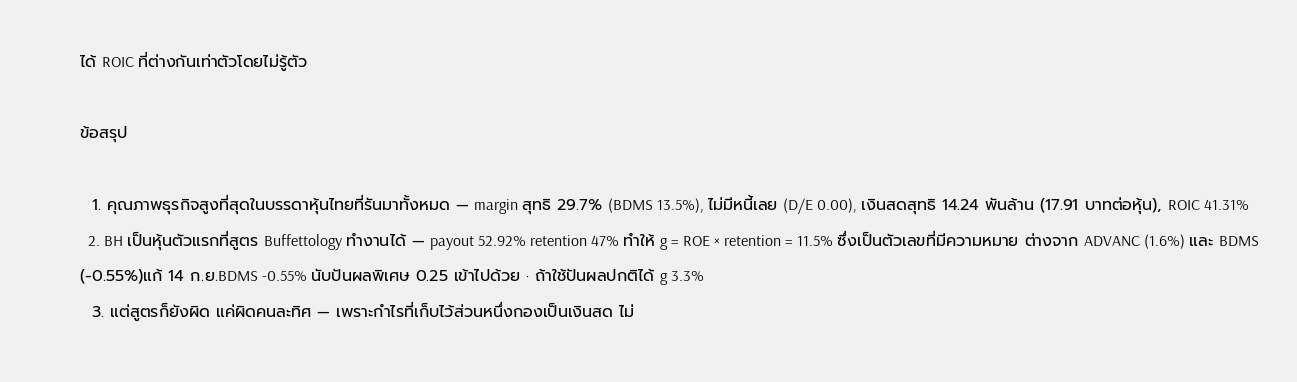ได้ ROIC ที่ต่างกันเท่าตัวโดยไม่รู้ตัว

ข้อสรุป

  1. คุณภาพธุรกิจสูงที่สุดในบรรดาหุ้นไทยที่รันมาทั้งหมด — margin สุทธิ 29.7% (BDMS 13.5%), ไม่มีหนี้เลย (D/E 0.00), เงินสดสุทธิ 14.24 พันล้าน (17.91 บาทต่อหุ้น), ROIC 41.31%
  2. BH เป็นหุ้นตัวแรกที่สูตร Buffettology ทำงานได้ — payout 52.92% retention 47% ทำให้ g = ROE × retention = 11.5% ซึ่งเป็นตัวเลขที่มีความหมาย ต่างจาก ADVANC (1.6%) และ BDMS (-0.55%)แก้ 14 ก.ย.BDMS -0.55% นับปันผลพิเศษ 0.25 เข้าไปด้วย · ถ้าใช้ปันผลปกติได้ g 3.3%
  3. แต่สูตรก็ยังผิด แค่ผิดคนละทิศ — เพราะกำไรที่เก็บไว้ส่วนหนึ่งกองเป็นเงินสด ไม่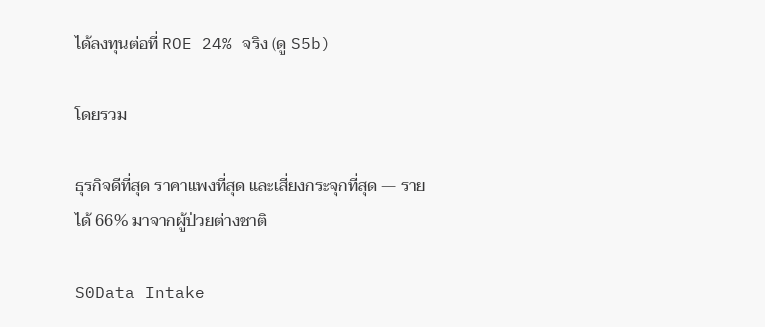ได้ลงทุนต่อที่ ROE 24% จริง (ดู S5b)

โดยรวม

ธุรกิจดีที่สุด ราคาแพงที่สุด และเสี่ยงกระจุกที่สุด — รายได้ 66% มาจากผู้ป่วยต่างชาติ

S0Data Intake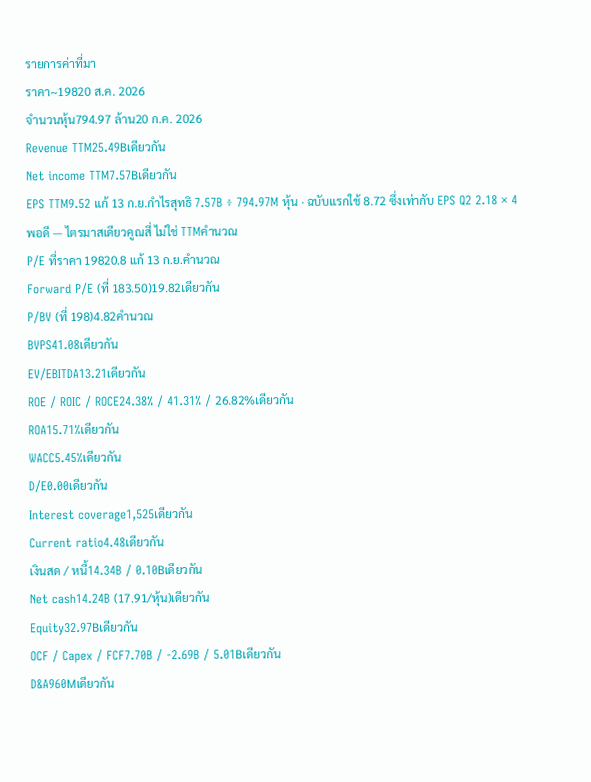รายการค่าที่มา
ราคา~19820 ส.ค. 2026
จำนวนหุ้น794.97 ล้าน20 ก.ค. 2026
Revenue TTM25.49Bเดียวกัน
Net income TTM7.57Bเดียวกัน
EPS TTM9.52 แก้ 13 ก.ย.กำไรสุทธิ 7.57B ÷ 794.97M หุ้น · ฉบับแรกใช้ 8.72 ซึ่งเท่ากับ EPS Q2 2.18 × 4 พอดี — ไตรมาสเดียวคูณสี่ ไม่ใช่ TTMคำนวณ
P/E ที่ราคา 19820.8 แก้ 13 ก.ย.คำนวณ
Forward P/E (ที่ 183.50)19.82เดียวกัน
P/BV (ที่ 198)4.82คำนวณ
BVPS41.08เดียวกัน
EV/EBITDA13.21เดียวกัน
ROE / ROIC / ROCE24.38% / 41.31% / 26.82%เดียวกัน
ROA15.71%เดียวกัน
WACC5.45%เดียวกัน
D/E0.00เดียวกัน
Interest coverage1,525เดียวกัน
Current ratio4.48เดียวกัน
เงินสด / หนี้14.34B / 0.10Bเดียวกัน
Net cash14.24B (17.91/หุ้น)เดียวกัน
Equity32.97Bเดียวกัน
OCF / Capex / FCF7.70B / -2.69B / 5.01Bเดียวกัน
D&A960Mเดียวกัน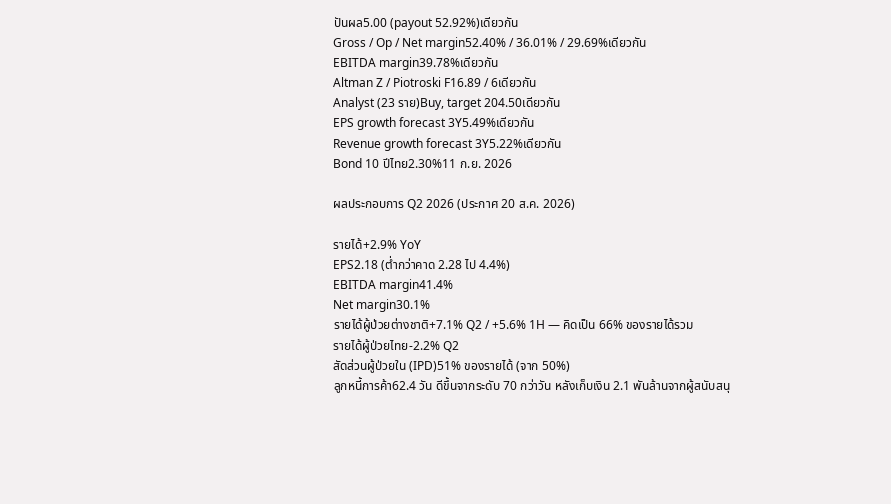ปันผล5.00 (payout 52.92%)เดียวกัน
Gross / Op / Net margin52.40% / 36.01% / 29.69%เดียวกัน
EBITDA margin39.78%เดียวกัน
Altman Z / Piotroski F16.89 / 6เดียวกัน
Analyst (23 ราย)Buy, target 204.50เดียวกัน
EPS growth forecast 3Y5.49%เดียวกัน
Revenue growth forecast 3Y5.22%เดียวกัน
Bond 10 ปีไทย2.30%11 ก.ย. 2026

ผลประกอบการ Q2 2026 (ประกาศ 20 ส.ค. 2026)

รายได้+2.9% YoY
EPS2.18 (ต่ำกว่าคาด 2.28 ไป 4.4%)
EBITDA margin41.4%
Net margin30.1%
รายได้ผู้ป่วยต่างชาติ+7.1% Q2 / +5.6% 1H — คิดเป็น 66% ของรายได้รวม
รายได้ผู้ป่วยไทย-2.2% Q2
สัดส่วนผู้ป่วยใน (IPD)51% ของรายได้ (จาก 50%)
ลูกหนี้การค้า62.4 วัน ดีขึ้นจากระดับ 70 กว่าวัน หลังเก็บเงิน 2.1 พันล้านจากผู้สนับสนุ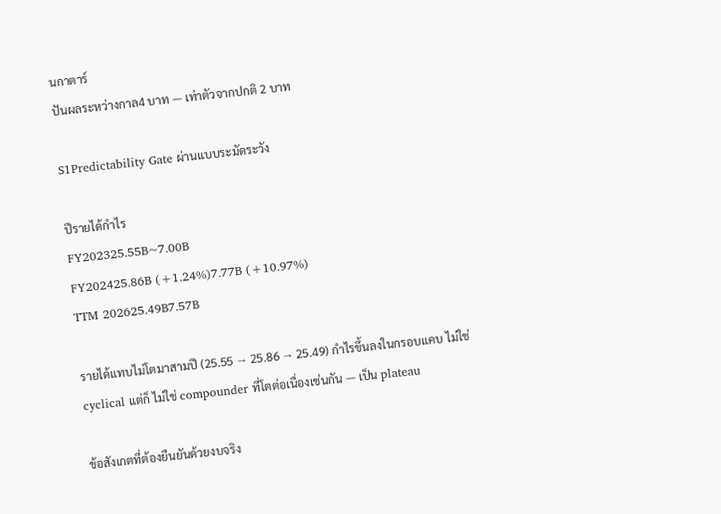นกาตาร์
ปันผลระหว่างกาล4 บาท — เท่าตัวจากปกติ 2 บาท

S1Predictability Gate ผ่านแบบระมัดระวัง

ปีรายได้กำไร
FY202325.55B~7.00B
FY202425.86B (+1.24%)7.77B (+10.97%)
TTM 202625.49B7.57B

รายได้แทบไม่โตมาสามปี (25.55 → 25.86 → 25.49) กำไรขึ้นลงในกรอบแคบ ไม่ใช่ cyclical แต่ก็ ไม่ใช่ compounder ที่โตต่อเนื่องเช่นกัน — เป็น plateau

ข้อสังเกตที่ต้องยืนยันด้วยงบจริง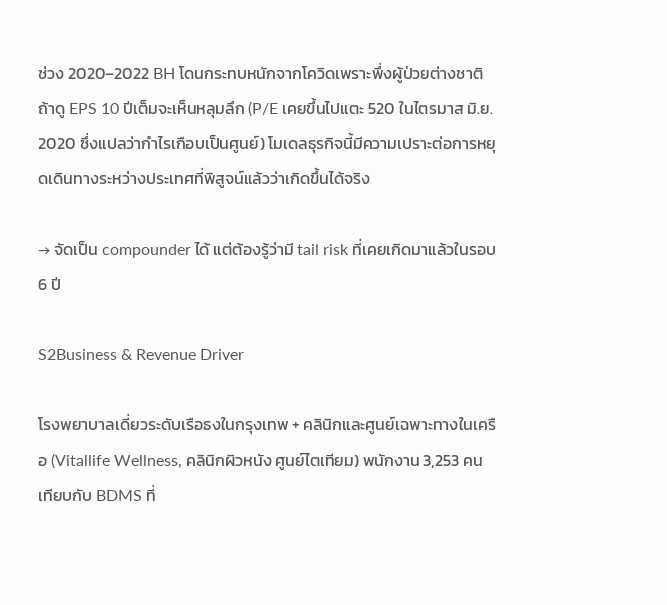ช่วง 2020–2022 BH โดนกระทบหนักจากโควิดเพราะพึ่งผู้ป่วยต่างชาติ ถ้าดู EPS 10 ปีเต็มจะเห็นหลุมลึก (P/E เคยขึ้นไปแตะ 520 ในไตรมาส มิ.ย. 2020 ซึ่งแปลว่ากำไรเกือบเป็นศูนย์) โมเดลธุรกิจนี้มีความเปราะต่อการหยุดเดินทางระหว่างประเทศที่พิสูจน์แล้วว่าเกิดขึ้นได้จริง

→ จัดเป็น compounder ได้ แต่ต้องรู้ว่ามี tail risk ที่เคยเกิดมาแล้วในรอบ 6 ปี

S2Business & Revenue Driver

โรงพยาบาลเดี่ยวระดับเรือธงในกรุงเทพ + คลินิกและศูนย์เฉพาะทางในเครือ (Vitallife Wellness, คลินิกผิวหนัง ศูนย์ไตเทียม) พนักงาน 3,253 คน เทียบกับ BDMS ที่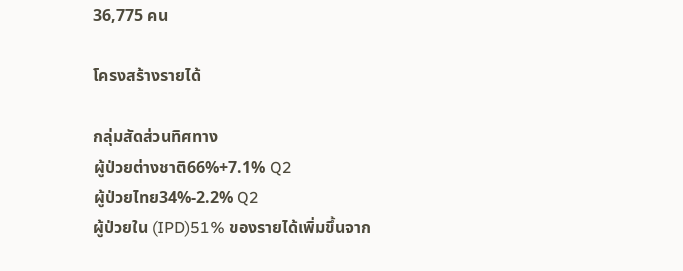36,775 คน

โครงสร้างรายได้

กลุ่มสัดส่วนทิศทาง
ผู้ป่วยต่างชาติ66%+7.1% Q2
ผู้ป่วยไทย34%-2.2% Q2
ผู้ป่วยใน (IPD)51% ของรายได้เพิ่มขึ้นจาก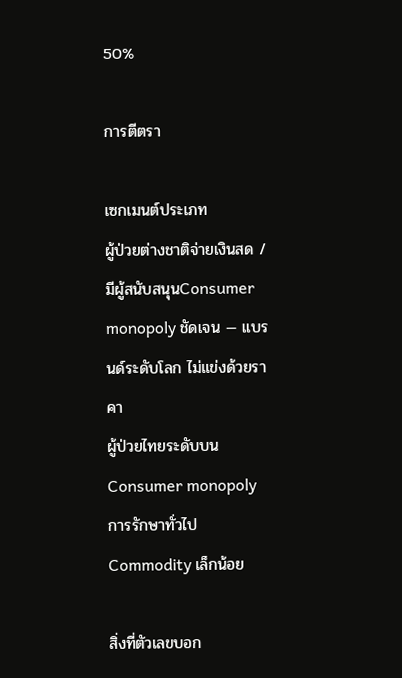50%

การตีตรา

เซกเมนต์ประเภท
ผู้ป่วยต่างชาติจ่ายเงินสด / มีผู้สนับสนุนConsumer monopoly ชัดเจน — แบรนด์ระดับโลก ไม่แข่งด้วยราคา
ผู้ป่วยไทยระดับบนConsumer monopoly
การรักษาทั่วไปCommodity เล็กน้อย

สิ่งที่ตัวเลขบอก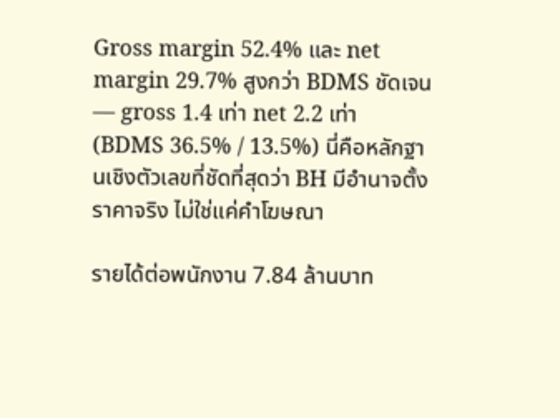Gross margin 52.4% และ net margin 29.7% สูงกว่า BDMS ชัดเจน — gross 1.4 เท่า net 2.2 เท่า (BDMS 36.5% / 13.5%) นี่คือหลักฐานเชิงตัวเลขที่ชัดที่สุดว่า BH มีอำนาจตั้งราคาจริง ไม่ใช่แค่คำโฆษณา

รายได้ต่อพนักงาน 7.84 ล้านบาท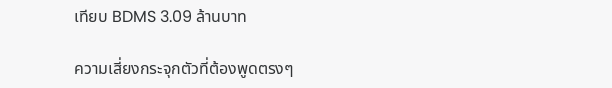เทียบ BDMS 3.09 ล้านบาท

ความเสี่ยงกระจุกตัวที่ต้องพูดตรงๆ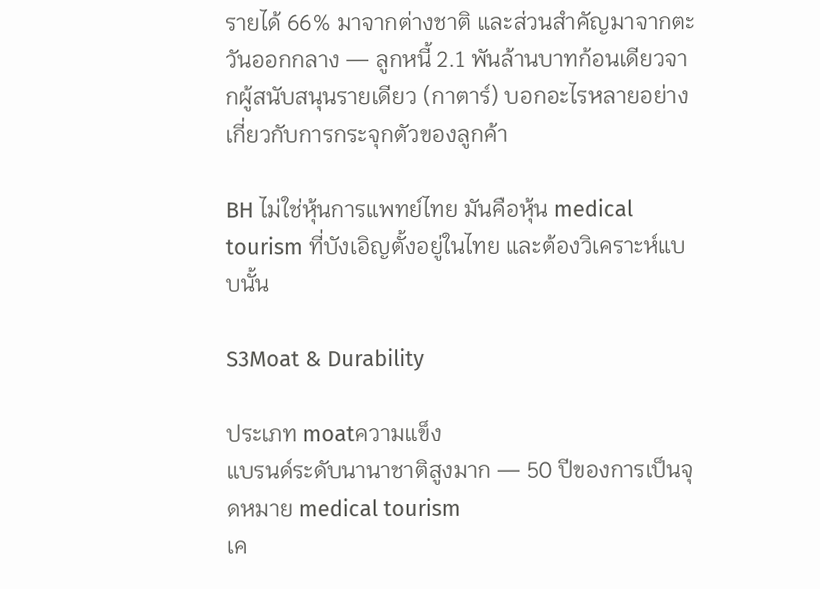รายได้ 66% มาจากต่างชาติ และส่วนสำคัญมาจากตะวันออกกลาง — ลูกหนี้ 2.1 พันล้านบาทก้อนเดียวจากผู้สนับสนุนรายเดียว (กาตาร์) บอกอะไรหลายอย่างเกี่ยวกับการกระจุกตัวของลูกค้า

BH ไม่ใช่หุ้นการแพทย์ไทย มันคือหุ้น medical tourism ที่บังเอิญตั้งอยู่ในไทย และต้องวิเคราะห์แบบนั้น

S3Moat & Durability

ประเภท moatความแข็ง
แบรนด์ระดับนานาชาติสูงมาก — 50 ปีของการเป็นจุดหมาย medical tourism
เค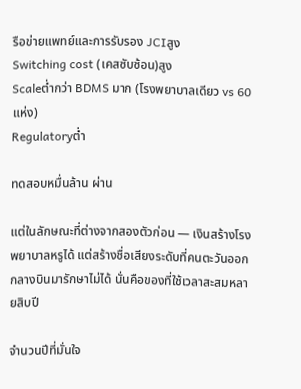รือข่ายแพทย์และการรับรอง JCIสูง
Switching cost (เคสซับซ้อน)สูง
Scaleต่ำกว่า BDMS มาก (โรงพยาบาลเดียว vs 60 แห่ง)
Regulatoryต่ำ

ทดสอบหมื่นล้าน ผ่าน

แต่ในลักษณะที่ต่างจากสองตัวก่อน — เงินสร้างโรงพยาบาลหรูได้ แต่สร้างชื่อเสียงระดับที่คนตะวันออกกลางบินมารักษาไม่ได้ นั่นคือของที่ใช้เวลาสะสมหลายสิบปี

จำนวนปีที่มั่นใจ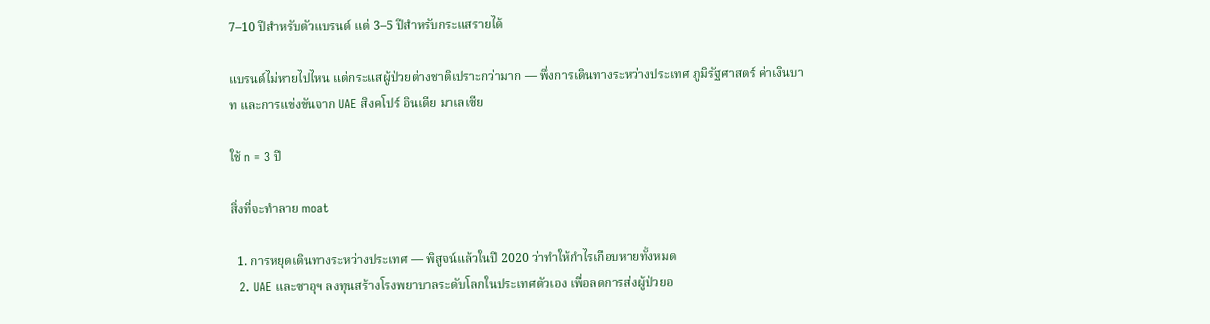7–10 ปีสำหรับตัวแบรนด์ แต่ 3–5 ปีสำหรับกระแสรายได้

แบรนด์ไม่หายไปไหน แต่กระแสผู้ป่วยต่างชาติเปราะกว่ามาก — พึ่งการเดินทางระหว่างประเทศ ภูมิรัฐศาสตร์ ค่าเงินบาท และการแข่งขันจาก UAE สิงคโปร์ อินเดีย มาเลเซีย

ใช้ n = 3 ปี

สิ่งที่จะทำลาย moat

  1. การหยุดเดินทางระหว่างประเทศ — พิสูจน์แล้วในปี 2020 ว่าทำให้กำไรเกือบหายทั้งหมด
  2. UAE และซาอุฯ ลงทุนสร้างโรงพยาบาลระดับโลกในประเทศตัวเอง เพื่อลดการส่งผู้ป่วยอ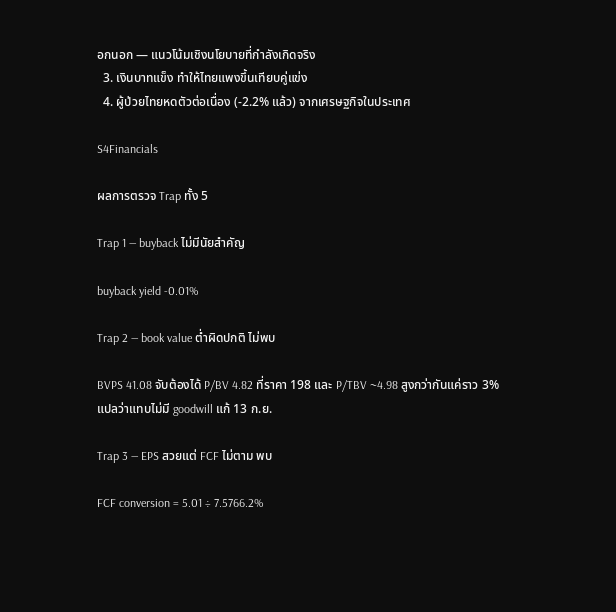อกนอก — แนวโน้มเชิงนโยบายที่กำลังเกิดจริง
  3. เงินบาทแข็ง ทำให้ไทยแพงขึ้นเทียบคู่แข่ง
  4. ผู้ป่วยไทยหดตัวต่อเนื่อง (-2.2% แล้ว) จากเศรษฐกิจในประเทศ

S4Financials

ผลการตรวจ Trap ทั้ง 5

Trap 1 — buyback ไม่มีนัยสำคัญ

buyback yield -0.01%

Trap 2 — book value ต่ำผิดปกติ ไม่พบ

BVPS 41.08 จับต้องได้ P/BV 4.82 ที่ราคา 198 และ P/TBV ~4.98 สูงกว่ากันแค่ราว 3% แปลว่าแทบไม่มี goodwill แก้ 13 ก.ย.

Trap 3 — EPS สวยแต่ FCF ไม่ตาม พบ

FCF conversion = 5.01 ÷ 7.5766.2%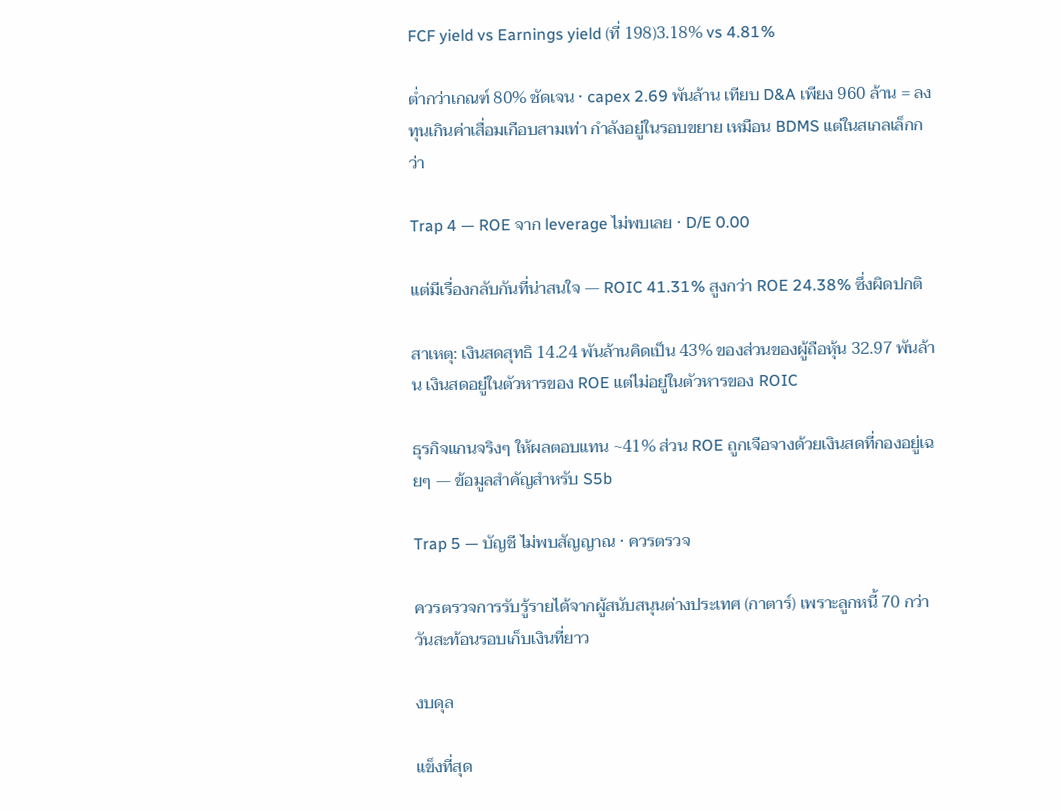FCF yield vs Earnings yield (ที่ 198)3.18% vs 4.81%

ต่ำกว่าเกณฑ์ 80% ชัดเจน · capex 2.69 พันล้าน เทียบ D&A เพียง 960 ล้าน = ลงทุนเกินค่าเสื่อมเกือบสามเท่า กำลังอยู่ในรอบขยาย เหมือน BDMS แต่ในสเกลเล็กกว่า

Trap 4 — ROE จาก leverage ไม่พบเลย · D/E 0.00

แต่มีเรื่องกลับกันที่น่าสนใจ — ROIC 41.31% สูงกว่า ROE 24.38% ซึ่งผิดปกติ

สาเหตุ: เงินสดสุทธิ 14.24 พันล้านคิดเป็น 43% ของส่วนของผู้ถือหุ้น 32.97 พันล้าน เงินสดอยู่ในตัวหารของ ROE แต่ไม่อยู่ในตัวหารของ ROIC

ธุรกิจแกนจริงๆ ให้ผลตอบแทน ~41% ส่วน ROE ถูกเจือจางด้วยเงินสดที่กองอยู่เฉยๆ — ข้อมูลสำคัญสำหรับ S5b

Trap 5 — บัญชี ไม่พบสัญญาณ · ควรตรวจ

ควรตรวจการรับรู้รายได้จากผู้สนับสนุนต่างประเทศ (กาตาร์) เพราะลูกหนี้ 70 กว่าวันสะท้อนรอบเก็บเงินที่ยาว

งบดุล

แข็งที่สุด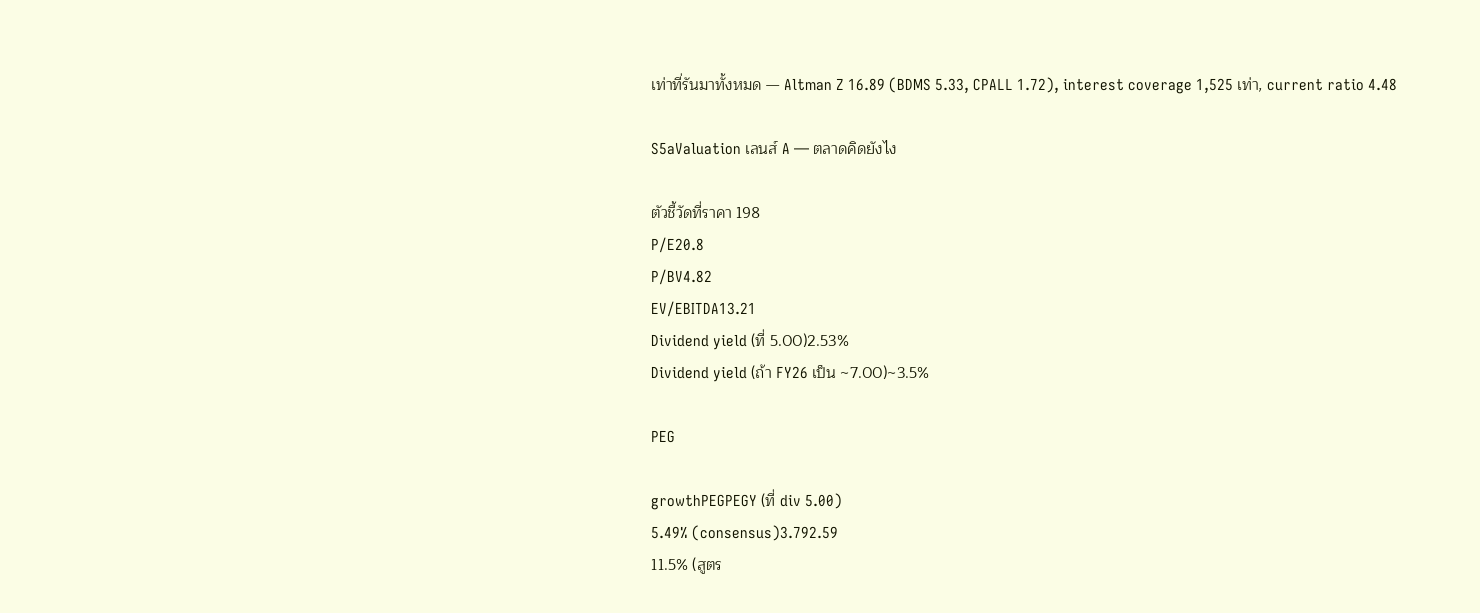เท่าที่รันมาทั้งหมด — Altman Z 16.89 (BDMS 5.33, CPALL 1.72), interest coverage 1,525 เท่า, current ratio 4.48

S5aValuation เลนส์ A — ตลาดคิดยังไง

ตัวชี้วัดที่ราคา 198
P/E20.8
P/BV4.82
EV/EBITDA13.21
Dividend yield (ที่ 5.00)2.53%
Dividend yield (ถ้า FY26 เป็น ~7.00)~3.5%

PEG

growthPEGPEGY (ที่ div 5.00)
5.49% (consensus)3.792.59
11.5% (สูตร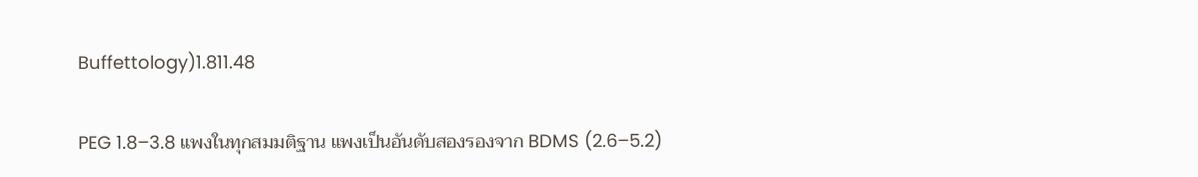Buffettology)1.811.48

PEG 1.8–3.8 แพงในทุกสมมติฐาน แพงเป็นอันดับสองรองจาก BDMS (2.6–5.2)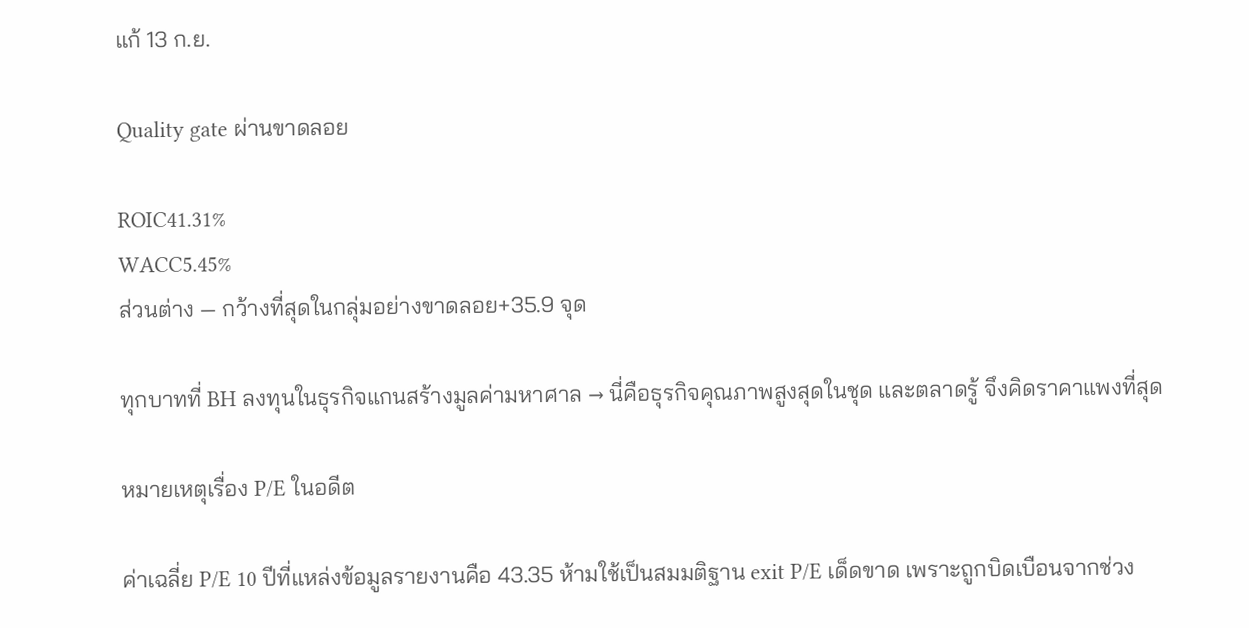แก้ 13 ก.ย.

Quality gate ผ่านขาดลอย

ROIC41.31%
WACC5.45%
ส่วนต่าง — กว้างที่สุดในกลุ่มอย่างขาดลอย+35.9 จุด

ทุกบาทที่ BH ลงทุนในธุรกิจแกนสร้างมูลค่ามหาศาล → นี่คือธุรกิจคุณภาพสูงสุดในชุด และตลาดรู้ จึงคิดราคาแพงที่สุด

หมายเหตุเรื่อง P/E ในอดีต

ค่าเฉลี่ย P/E 10 ปีที่แหล่งข้อมูลรายงานคือ 43.35 ห้ามใช้เป็นสมมติฐาน exit P/E เด็ดขาด เพราะถูกบิดเบือนจากช่วง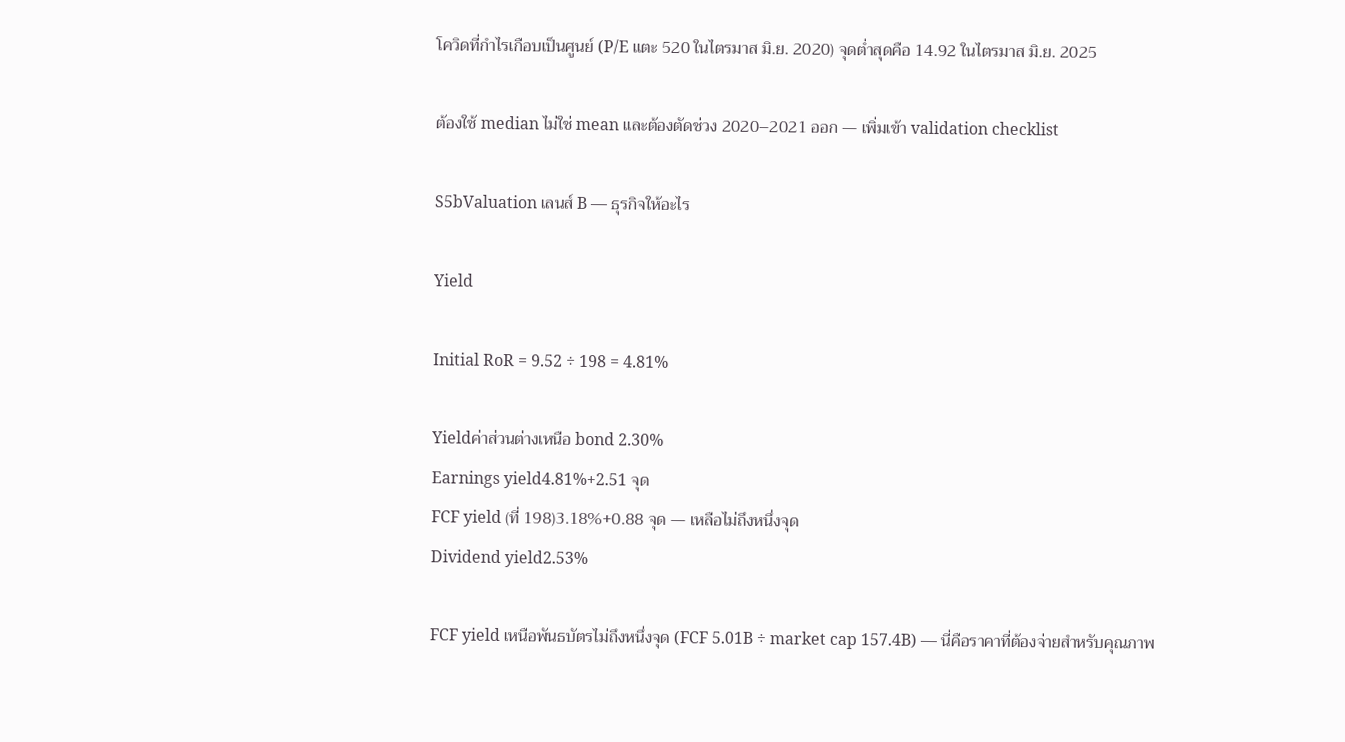โควิดที่กำไรเกือบเป็นศูนย์ (P/E แตะ 520 ในไตรมาส มิ.ย. 2020) จุดต่ำสุดคือ 14.92 ในไตรมาส มิ.ย. 2025

ต้องใช้ median ไม่ใช่ mean และต้องตัดช่วง 2020–2021 ออก — เพิ่มเข้า validation checklist

S5bValuation เลนส์ B — ธุรกิจให้อะไร

Yield

Initial RoR = 9.52 ÷ 198 = 4.81%

Yieldค่าส่วนต่างเหนือ bond 2.30%
Earnings yield4.81%+2.51 จุด
FCF yield (ที่ 198)3.18%+0.88 จุด — เหลือไม่ถึงหนึ่งจุด
Dividend yield2.53%

FCF yield เหนือพันธบัตรไม่ถึงหนึ่งจุด (FCF 5.01B ÷ market cap 157.4B) — นี่คือราคาที่ต้องจ่ายสำหรับคุณภาพ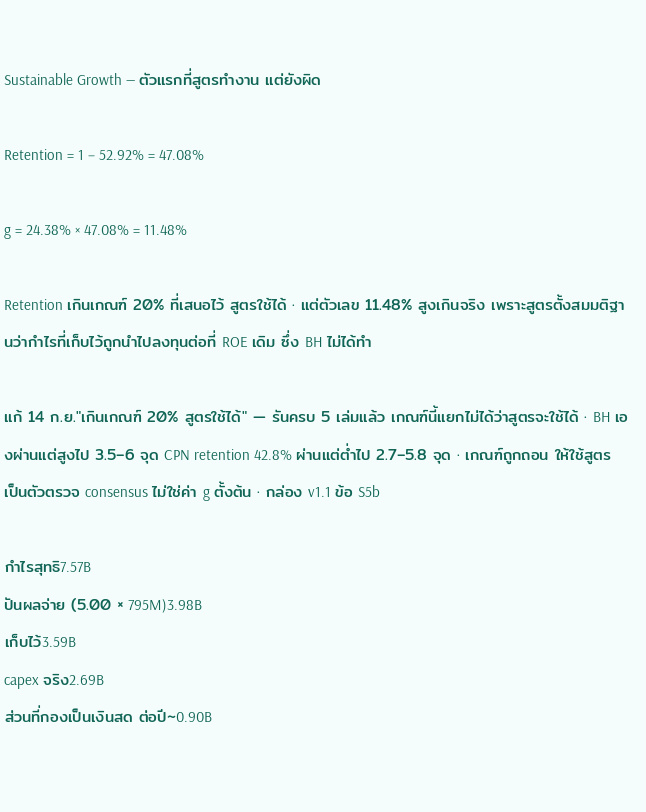Sustainable Growth — ตัวแรกที่สูตรทำงาน แต่ยังผิด

Retention = 1 − 52.92% = 47.08%

g = 24.38% × 47.08% = 11.48%

Retention เกินเกณฑ์ 20% ที่เสนอไว้ สูตรใช้ได้ · แต่ตัวเลข 11.48% สูงเกินจริง เพราะสูตรตั้งสมมติฐานว่ากำไรที่เก็บไว้ถูกนำไปลงทุนต่อที่ ROE เดิม ซึ่ง BH ไม่ได้ทำ

แก้ 14 ก.ย."เกินเกณฑ์ 20% สูตรใช้ได้" — รันครบ 5 เล่มแล้ว เกณฑ์นี้แยกไม่ได้ว่าสูตรจะใช้ได้ · BH เองผ่านแต่สูงไป 3.5–6 จุด CPN retention 42.8% ผ่านแต่ต่ำไป 2.7–5.8 จุด · เกณฑ์ถูกถอน ให้ใช้สูตรเป็นตัวตรวจ consensus ไม่ใช่ค่า g ตั้งต้น · กล่อง v1.1 ข้อ S5b

กำไรสุทธิ7.57B
ปันผลจ่าย (5.00 × 795M)3.98B
เก็บไว้3.59B
capex จริง2.69B
ส่วนที่กองเป็นเงินสด ต่อปี~0.90B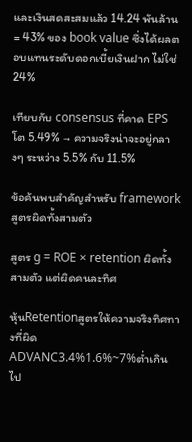และเงินสดสะสมแล้ว 14.24 พันล้าน = 43% ของ book value ซึ่งได้ผลตอบแทนระดับดอกเบี้ยเงินฝาก ไม่ใช่ 24%

เทียบกับ consensus ที่คาด EPS โต 5.49% → ความจริงน่าจะอยู่กลางๆ ระหว่าง 5.5% กับ 11.5%

ข้อค้นพบสำคัญสำหรับ framework สูตรผิดทั้งสามตัว

สูตร g = ROE × retention ผิดทั้งสามตัว แต่ผิดคนละทิศ

หุ้นRetentionสูตรให้ความจริงทิศทางที่ผิด
ADVANC3.4%1.6%~7%ต่ำเกินไป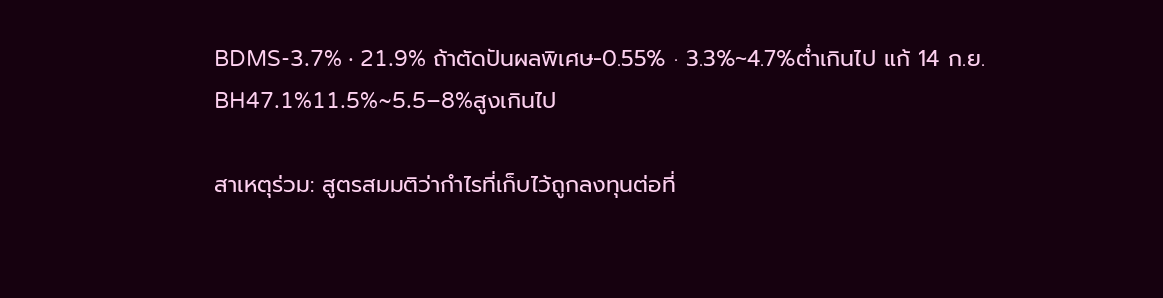BDMS-3.7% · 21.9% ถ้าตัดปันผลพิเศษ-0.55% · 3.3%~4.7%ต่ำเกินไป แก้ 14 ก.ย.
BH47.1%11.5%~5.5–8%สูงเกินไป

สาเหตุร่วม: สูตรสมมติว่ากำไรที่เก็บไว้ถูกลงทุนต่อที่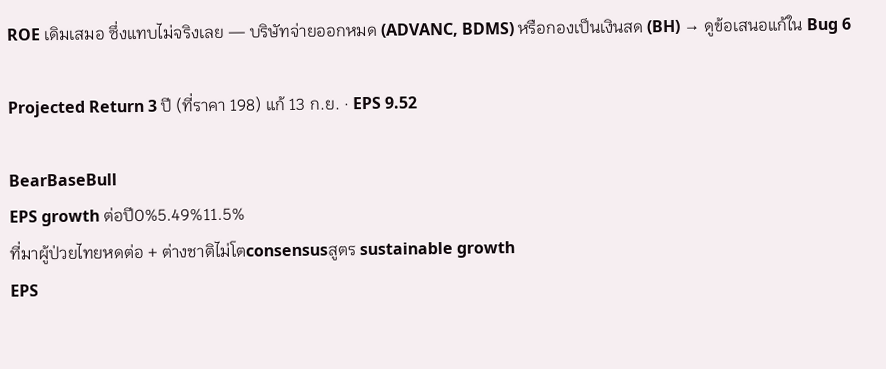ROE เดิมเสมอ ซึ่งแทบไม่จริงเลย — บริษัทจ่ายออกหมด (ADVANC, BDMS) หรือกองเป็นเงินสด (BH) → ดูข้อเสนอแก้ใน Bug 6

Projected Return 3 ปี (ที่ราคา 198) แก้ 13 ก.ย. · EPS 9.52

BearBaseBull
EPS growth ต่อปี0%5.49%11.5%
ที่มาผู้ป่วยไทยหดต่อ + ต่างชาติไม่โตconsensusสูตร sustainable growth
EPS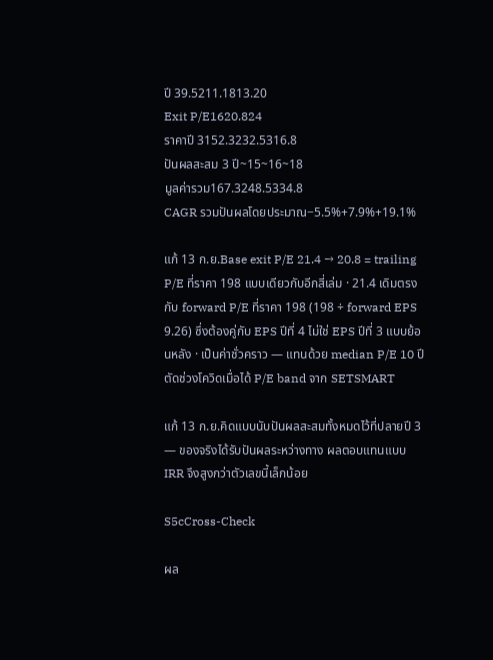ปี 39.5211.1813.20
Exit P/E1620.824
ราคาปี 3152.3232.5316.8
ปันผลสะสม 3 ปี~15~16~18
มูลค่ารวม167.3248.5334.8
CAGR รวมปันผลโดยประมาณ−5.5%+7.9%+19.1%

แก้ 13 ก.ย.Base exit P/E 21.4 → 20.8 = trailing P/E ที่ราคา 198 แบบเดียวกับอีกสี่เล่ม · 21.4 เดิมตรงกับ forward P/E ที่ราคา 198 (198 ÷ forward EPS 9.26) ซึ่งต้องคู่กับ EPS ปีที่ 4 ไม่ใช่ EPS ปีที่ 3 แบบย้อนหลัง · เป็นค่าชั่วคราว — แทนด้วย median P/E 10 ปีตัดช่วงโควิดเมื่อได้ P/E band จาก SETSMART

แก้ 13 ก.ย.คิดแบบนับปันผลสะสมทั้งหมดไว้ที่ปลายปี 3 — ของจริงได้รับปันผลระหว่างทาง ผลตอบแทนแบบ IRR จึงสูงกว่าตัวเลขนี้เล็กน้อย

S5cCross-Check

ผล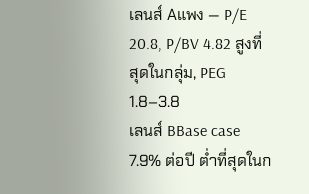เลนส์ Aแพง — P/E 20.8, P/BV 4.82 สูงที่สุดในกลุ่ม, PEG 1.8–3.8
เลนส์ BBase case 7.9% ต่อปี ต่ำที่สุดในก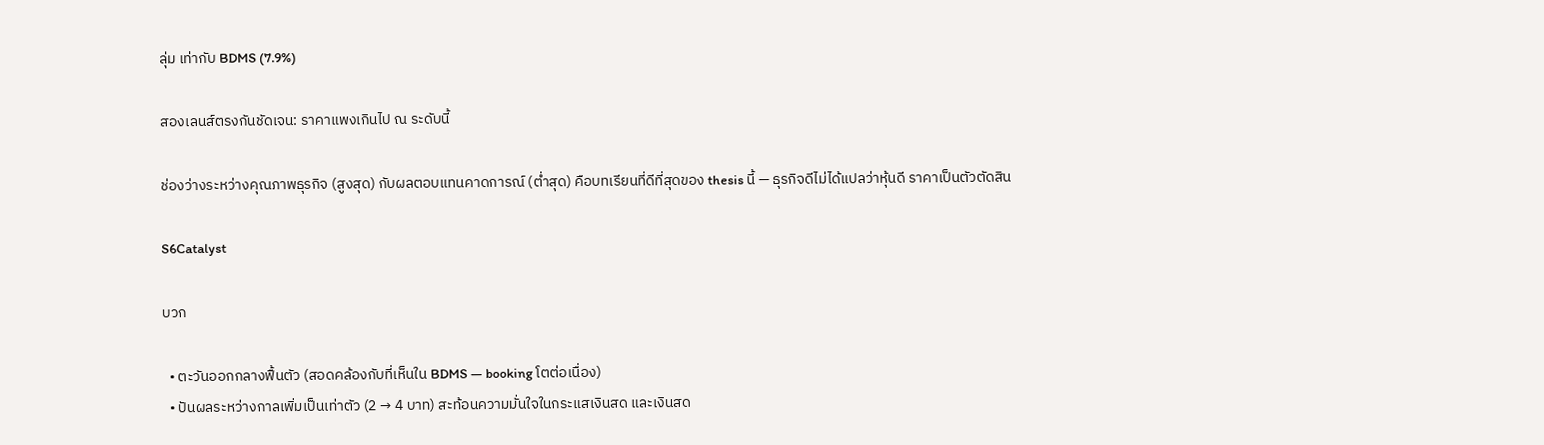ลุ่ม เท่ากับ BDMS (7.9%)

สองเลนส์ตรงกันชัดเจน: ราคาแพงเกินไป ณ ระดับนี้

ช่องว่างระหว่างคุณภาพธุรกิจ (สูงสุด) กับผลตอบแทนคาดการณ์ (ต่ำสุด) คือบทเรียนที่ดีที่สุดของ thesis นี้ — ธุรกิจดีไม่ได้แปลว่าหุ้นดี ราคาเป็นตัวตัดสิน

S6Catalyst

บวก

  • ตะวันออกกลางฟื้นตัว (สอดคล้องกับที่เห็นใน BDMS — booking โตต่อเนื่อง)
  • ปันผลระหว่างกาลเพิ่มเป็นเท่าตัว (2 → 4 บาท) สะท้อนความมั่นใจในกระแสเงินสด และเงินสด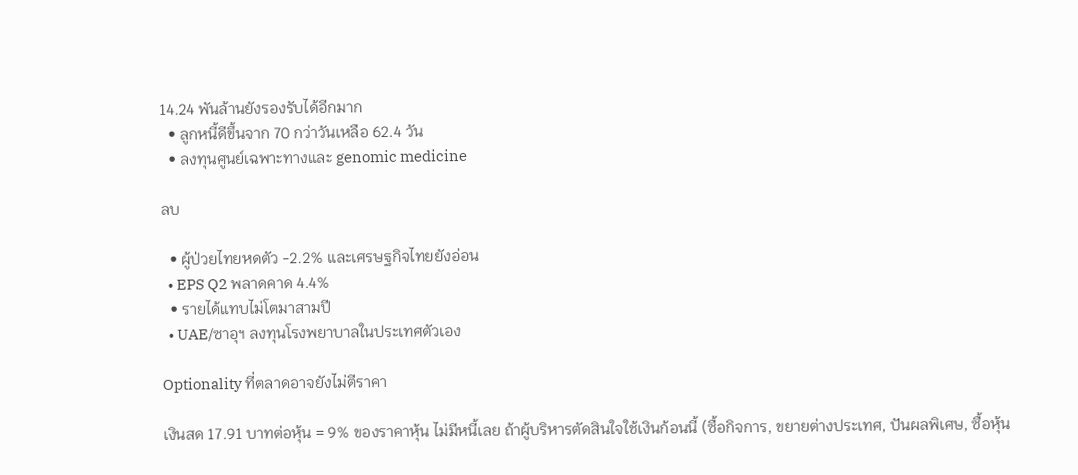14.24 พันล้านยังรองรับได้อีกมาก
  • ลูกหนี้ดีขึ้นจาก 70 กว่าวันเหลือ 62.4 วัน
  • ลงทุนศูนย์เฉพาะทางและ genomic medicine

ลบ

  • ผู้ป่วยไทยหดตัว -2.2% และเศรษฐกิจไทยยังอ่อน
  • EPS Q2 พลาดคาด 4.4%
  • รายได้แทบไม่โตมาสามปี
  • UAE/ซาอุฯ ลงทุนโรงพยาบาลในประเทศตัวเอง

Optionality ที่ตลาดอาจยังไม่ตีราคา

เงินสด 17.91 บาทต่อหุ้น = 9% ของราคาหุ้น ไม่มีหนี้เลย ถ้าผู้บริหารตัดสินใจใช้เงินก้อนนี้ (ซื้อกิจการ, ขยายต่างประเทศ, ปันผลพิเศษ, ซื้อหุ้น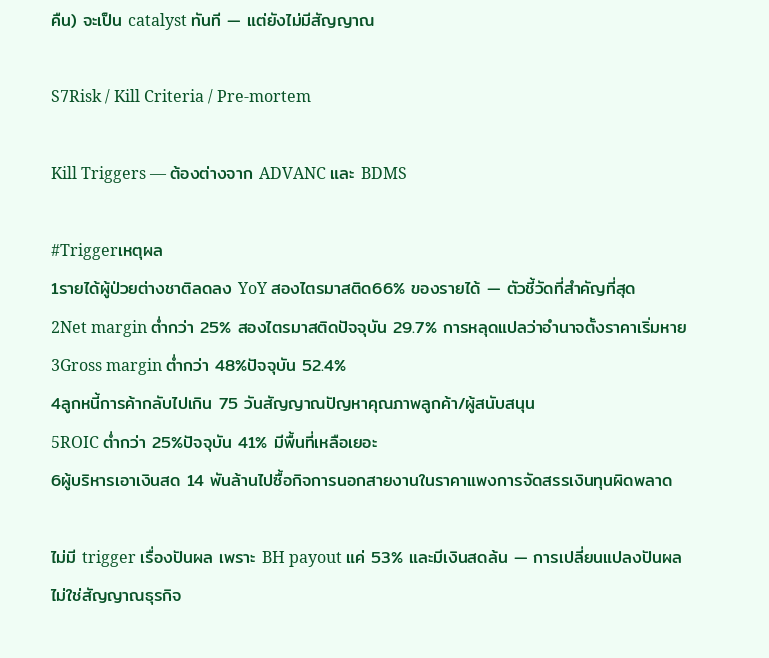คืน) จะเป็น catalyst ทันที — แต่ยังไม่มีสัญญาณ

S7Risk / Kill Criteria / Pre-mortem

Kill Triggers — ต้องต่างจาก ADVANC และ BDMS

#Triggerเหตุผล
1รายได้ผู้ป่วยต่างชาติลดลง YoY สองไตรมาสติด66% ของรายได้ — ตัวชี้วัดที่สำคัญที่สุด
2Net margin ต่ำกว่า 25% สองไตรมาสติดปัจจุบัน 29.7% การหลุดแปลว่าอำนาจตั้งราคาเริ่มหาย
3Gross margin ต่ำกว่า 48%ปัจจุบัน 52.4%
4ลูกหนี้การค้ากลับไปเกิน 75 วันสัญญาณปัญหาคุณภาพลูกค้า/ผู้สนับสนุน
5ROIC ต่ำกว่า 25%ปัจจุบัน 41% มีพื้นที่เหลือเยอะ
6ผู้บริหารเอาเงินสด 14 พันล้านไปซื้อกิจการนอกสายงานในราคาแพงการจัดสรรเงินทุนผิดพลาด

ไม่มี trigger เรื่องปันผล เพราะ BH payout แค่ 53% และมีเงินสดล้น — การเปลี่ยนแปลงปันผลไม่ใช่สัญญาณธุรกิจ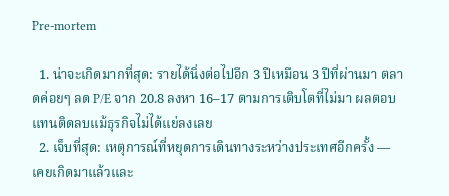Pre-mortem

  1. น่าจะเกิดมากที่สุด: รายได้นิ่งต่อไปอีก 3 ปีเหมือน 3 ปีที่ผ่านมา ตลาดค่อยๆ ลด P/E จาก 20.8 ลงหา 16–17 ตามการเติบโตที่ไม่มา ผลตอบแทนติดลบแม้ธุรกิจไม่ได้แย่ลงเลย
  2. เจ็บที่สุด: เหตุการณ์ที่หยุดการเดินทางระหว่างประเทศอีกครั้ง — เคยเกิดมาแล้วและ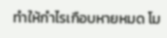ทำให้กำไรเกือบหายหมด โม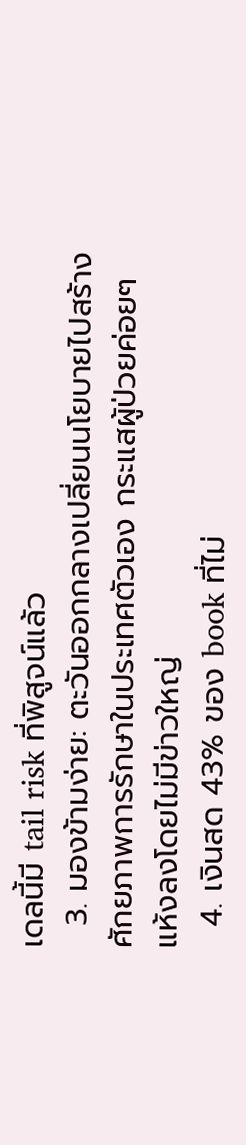เดลนี้มี tail risk ที่พิสูจน์แล้ว
  3. มองข้ามง่าย: ตะวันออกกลางเปลี่ยนนโยบายไปสร้างศักยภาพการรักษาในประเทศตัวเอง กระแสผู้ป่วยค่อยๆ แห้งลงโดยไม่มีข่าวใหญ่
  4. เงินสด 43% ของ book ที่ไม่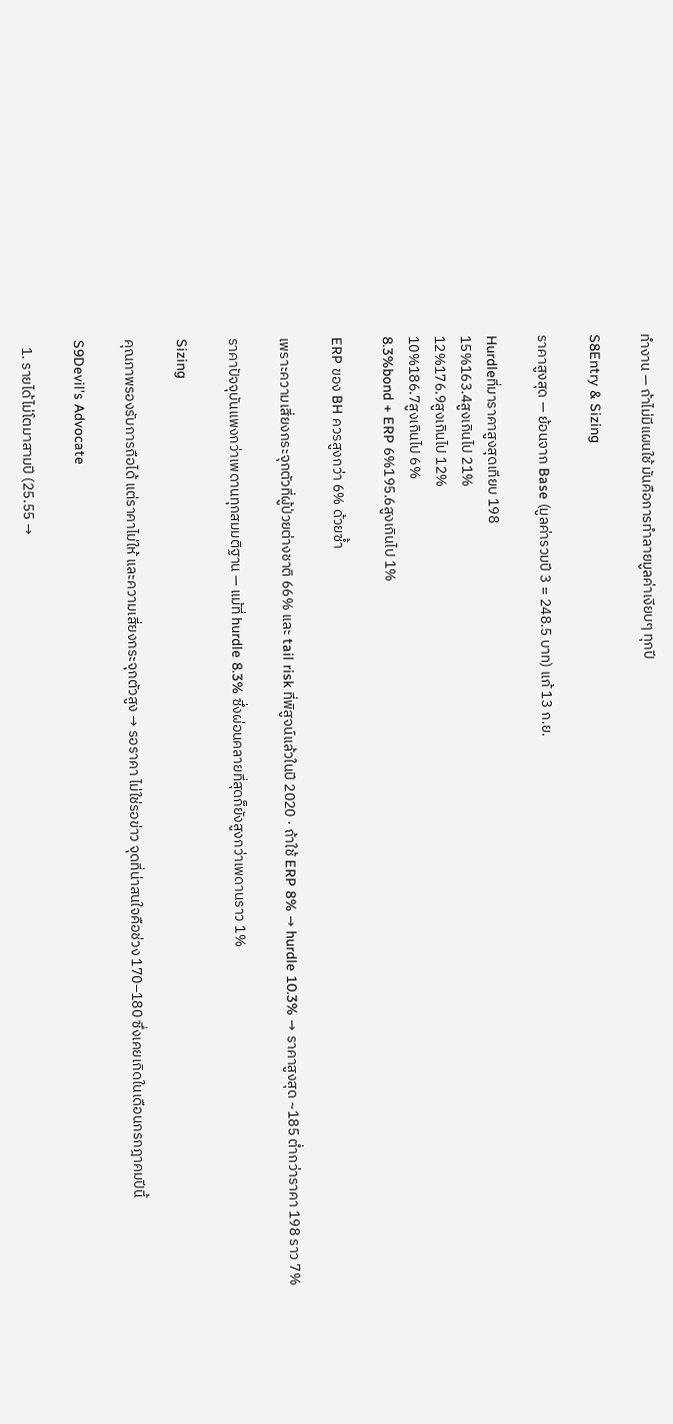ทำงาน — ถ้าไม่มีแผนใช้ มันคือการทำลายมูลค่าเงียบๆ ทุกปี

S8Entry & Sizing

ราคาสูงสุด — ย้อนจาก Base (มูลค่ารวมปี 3 = 248.5 บาท) แก้ 13 ก.ย.

Hurdleที่มาราคาสูงสุดเทียบ 198
15%163.4สูงเกินไป 21%
12%176.9สูงเกินไป 12%
10%186.7สูงเกินไป 6%
8.3%bond + ERP 6%195.6สูงเกินไป 1%

ERP ของ BH ควรสูงกว่า 6% ด้วยซ้ำ

เพราะความเสี่ยงกระจุกตัวที่ผู้ป่วยต่างชาติ 66% และ tail risk ที่พิสูจน์แล้วในปี 2020 · ถ้าใช้ ERP 8% → hurdle 10.3% → ราคาสูงสุด ~185 ต่ำกว่าราคา 198 ราว 7%

ราคาปัจจุบันแพงกว่าเพดานทุกสมมติฐาน — แม้ที่ hurdle 8.3% ซึ่งผ่อนคลายที่สุดก็ยังสูงกว่าเพดานราว 1%

Sizing

คุณภาพรองรับการถือได้ แต่ราคาไม่ให้ และความเสี่ยงกระจุกตัวสูง → รอราคา ไม่ใช่รอข่าว จุดที่น่าสนใจคือช่วง 170–180 ซึ่งเคยเกิดในเดือนกรกฎาคมปีนี้

S9Devil's Advocate

  1. รายได้ไม่โตมาสามปี (25.55 →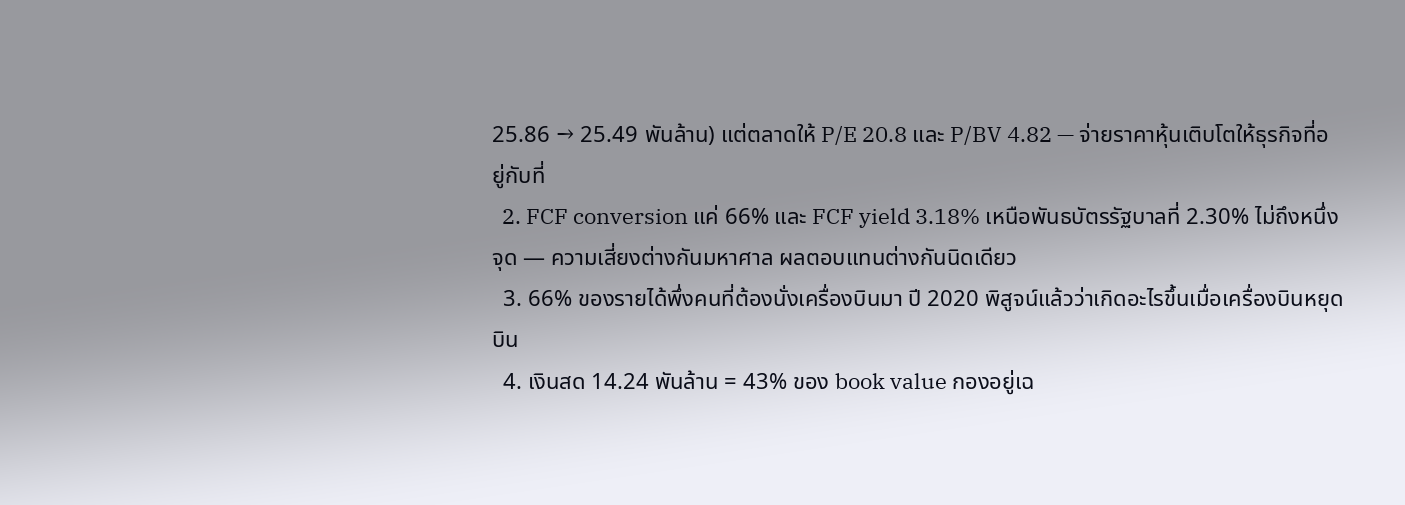25.86 → 25.49 พันล้าน) แต่ตลาดให้ P/E 20.8 และ P/BV 4.82 — จ่ายราคาหุ้นเติบโตให้ธุรกิจที่อยู่กับที่
  2. FCF conversion แค่ 66% และ FCF yield 3.18% เหนือพันธบัตรรัฐบาลที่ 2.30% ไม่ถึงหนึ่งจุด — ความเสี่ยงต่างกันมหาศาล ผลตอบแทนต่างกันนิดเดียว
  3. 66% ของรายได้พึ่งคนที่ต้องนั่งเครื่องบินมา ปี 2020 พิสูจน์แล้วว่าเกิดอะไรขึ้นเมื่อเครื่องบินหยุดบิน
  4. เงินสด 14.24 พันล้าน = 43% ของ book value กองอยู่เฉ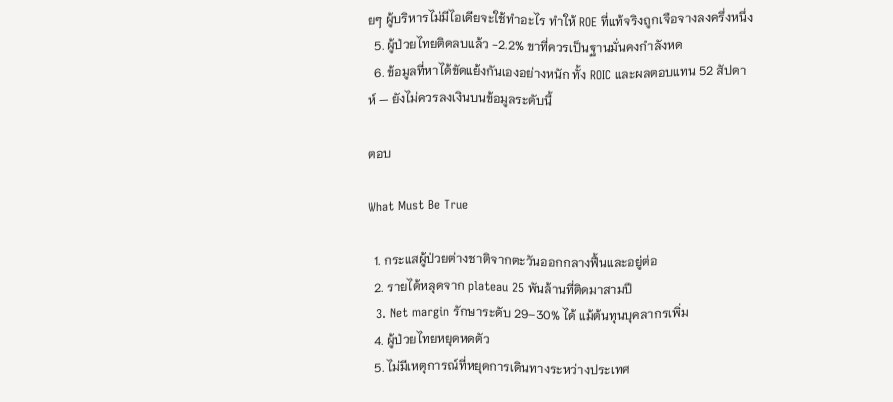ยๆ ผู้บริหารไม่มีไอเดียจะใช้ทำอะไร ทำให้ ROE ที่แท้จริงถูกเจือจางลงครึ่งหนึ่ง
  5. ผู้ป่วยไทยติดลบแล้ว -2.2% ขาที่ควรเป็นฐานมั่นคงกำลังหด
  6. ข้อมูลที่หาได้ขัดแย้งกันเองอย่างหนัก ทั้ง ROIC และผลตอบแทน 52 สัปดาห์ — ยังไม่ควรลงเงินบนข้อมูลระดับนี้

ตอบ

What Must Be True

  1. กระแสผู้ป่วยต่างชาติจากตะวันออกกลางฟื้นและอยู่ต่อ
  2. รายได้หลุดจาก plateau 25 พันล้านที่ติดมาสามปี
  3. Net margin รักษาระดับ 29–30% ได้ แม้ต้นทุนบุคลากรเพิ่ม
  4. ผู้ป่วยไทยหยุดหดตัว
  5. ไม่มีเหตุการณ์ที่หยุดการเดินทางระหว่างประเทศ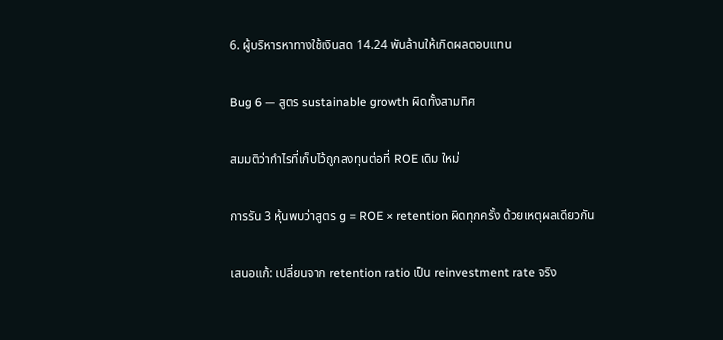6. ผู้บริหารหาทางใช้เงินสด 14.24 พันล้านให้เกิดผลตอบแทน

Bug 6 — สูตร sustainable growth ผิดทั้งสามทิศ

สมมติว่ากำไรที่เก็บไว้ถูกลงทุนต่อที่ ROE เดิม ใหม่

การรัน 3 หุ้นพบว่าสูตร g = ROE × retention ผิดทุกครั้ง ด้วยเหตุผลเดียวกัน

เสนอแก้: เปลี่ยนจาก retention ratio เป็น reinvestment rate จริง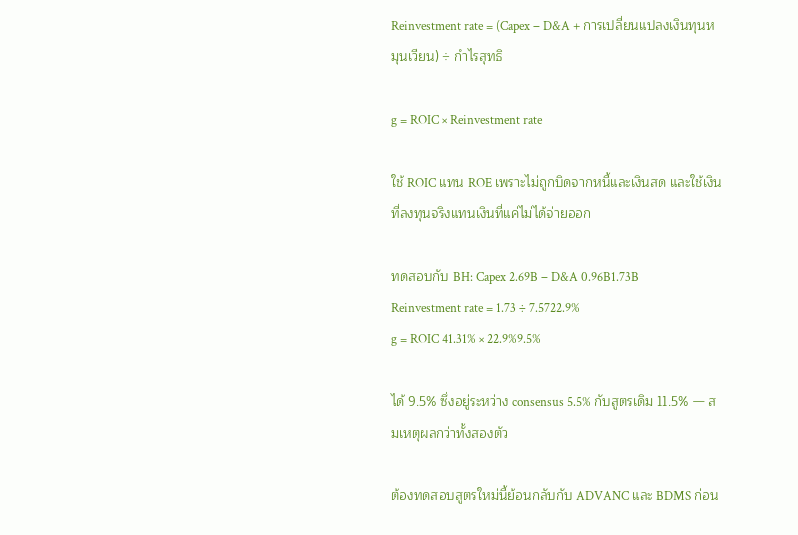Reinvestment rate = (Capex − D&A + การเปลี่ยนแปลงเงินทุนหมุนเวียน) ÷ กำไรสุทธิ

g = ROIC × Reinvestment rate

ใช้ ROIC แทน ROE เพราะไม่ถูกบิดจากหนี้และเงินสด และใช้เงินที่ลงทุนจริงแทนเงินที่แค่ไม่ได้จ่ายออก

ทดสอบกับ BH: Capex 2.69B − D&A 0.96B1.73B
Reinvestment rate = 1.73 ÷ 7.5722.9%
g = ROIC 41.31% × 22.9%9.5%

ได้ 9.5% ซึ่งอยู่ระหว่าง consensus 5.5% กับสูตรเดิม 11.5% — สมเหตุผลกว่าทั้งสองตัว

ต้องทดสอบสูตรใหม่นี้ย้อนกลับกับ ADVANC และ BDMS ก่อน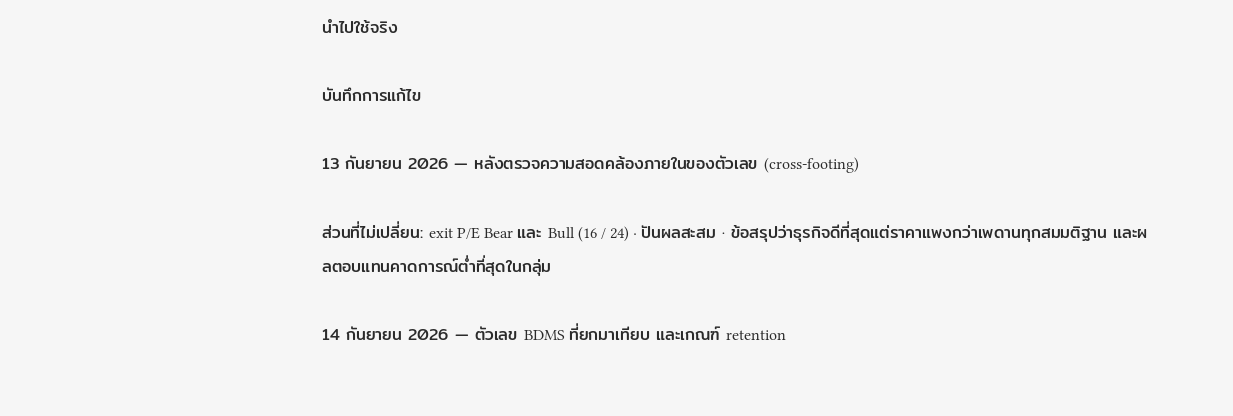นำไปใช้จริง

บันทึกการแก้ไข

13 กันยายน 2026 — หลังตรวจความสอดคล้องภายในของตัวเลข (cross-footing)

ส่วนที่ไม่เปลี่ยน: exit P/E Bear และ Bull (16 / 24) · ปันผลสะสม · ข้อสรุปว่าธุรกิจดีที่สุดแต่ราคาแพงกว่าเพดานทุกสมมติฐาน และผลตอบแทนคาดการณ์ต่ำที่สุดในกลุ่ม

14 กันยายน 2026 — ตัวเลข BDMS ที่ยกมาเทียบ และเกณฑ์ retention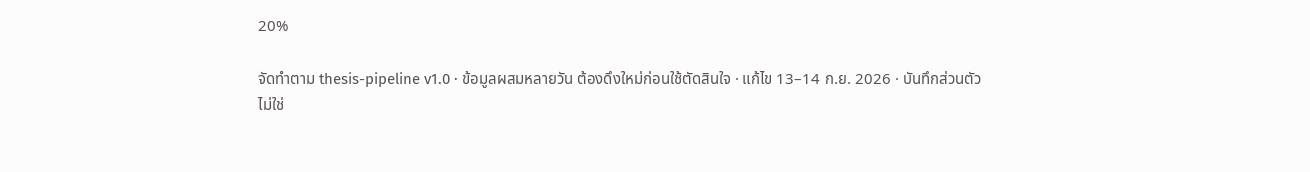20%

จัดทำตาม thesis-pipeline v1.0 · ข้อมูลผสมหลายวัน ต้องดึงใหม่ก่อนใช้ตัดสินใจ · แก้ไข 13–14 ก.ย. 2026 · บันทึกส่วนตัว ไม่ใช่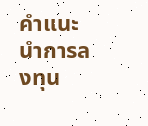คำแนะนำการลงทุน